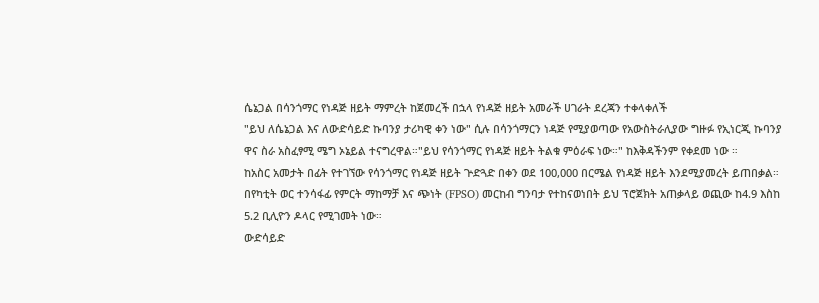ሴኔጋል በሳንጎማር የነዳጅ ዘይት ማምረት ከጀመረች በኋላ የነዳጅ ዘይት አመራች ሀገራት ደረጃን ተቀላቀለች
"ይህ ለሴኔጋል እና ለውድሳይድ ኩባንያ ታሪካዊ ቀን ነው" ሲሉ በሳንጎማርን ነዳጅ የሚያወጣው የአውስትራሊያው ግዙፉ የኢነርጂ ኩባንያ ዋና ስራ አስፈፃሚ ሜግ ኦኔይል ተናግረዋል።"ይህ የሳንጎማር የነዳጅ ዘይት ትልቁ ምዕራፍ ነው።" ከእቅዳችንም የቀደመ ነው ።
ከአስር አመታት በፊት የተገኘው የሳንጎማር የነዳጅ ዘይት ጕድጓድ በቀን ወደ 100,000 በርሜል የነዳጅ ዘይት እንደሚያመረት ይጠበቃል። በየካቲት ወር ተንሳፋፊ የምርት ማከማቻ እና ጭነት (FPSO) መርከብ ግንባታ የተከናወነበት ይህ ፕሮጀክት አጠቃላይ ወጪው ከ4.9 እስከ 5.2 ቢሊዮን ዶላር የሚገመት ነው።
ውድሳይድ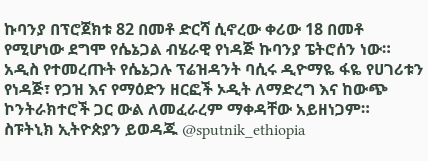ኩባንያ በፕሮጀክቱ 82 በመቶ ድርሻ ሲኖረው ቀሪው 18 በመቶ የሚሆነው ደግሞ የሴኔጋል ብሄራዊ የነዳጅ ኩባንያ ፔትሮሰን ነው።
አዲስ የተመረጡት የሴኔጋሉ ፕሬዝዳንት ባሲሩ ዲዮማዬ ፋዬ የሀገሪቱን የነዳጅ፣ የጋዝ እና የማዕድን ዘርፎች ኦዲት ለማድረግ እና ከውጭ ኮንትራክተሮች ጋር ውል ለመፈራረም ማቀዳቸው አይዘነጋም።
ስፑትኒክ ኢትዮጵያን ይወዳጁ @sputnik_ethiopia